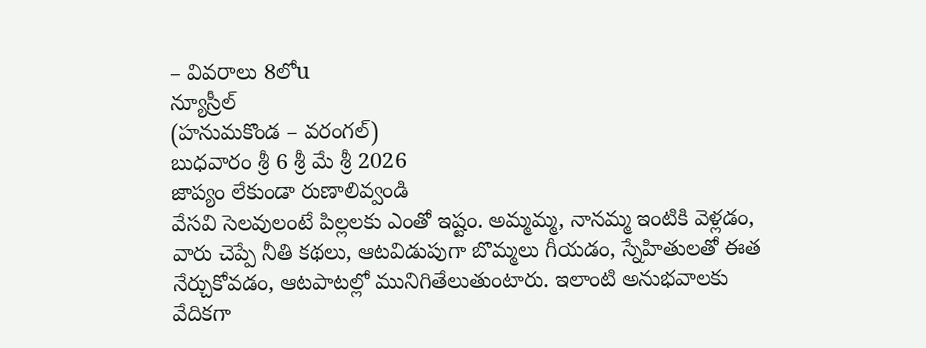– వివరాలు 8లోu
న్యూస్రీల్
(హనుమకొండ – వరంగల్)
బుధవారం శ్రీ 6 శ్రీ మే శ్రీ 2026
జాప్యం లేకుండా రుణాలివ్వండి
వేసవి సెలవులంటే పిల్లలకు ఎంతో ఇష్టం. అమ్మమ్మ, నానమ్మ ఇంటికి వెళ్లడం, వారు చెప్పే నీతి కథలు, ఆటవిడుపుగా బొమ్మలు గీయడం, స్నేహితులతో ఈత నేర్చుకోవడం, ఆటపాటల్లో మునిగితేలుతుంటారు. ఇలాంటి అనుభవాలకు వేదికగా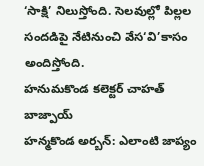‘సాక్షి’ నిలుస్తోంది. సెలవుల్లో పిల్లల సందడిపై నేటినుంచి వేస‘వి’కాసం అందిస్తోంది.
హనుమకొండ కలెక్టర్ చాహత్ బాజ్పాయ్
హన్మకొండ అర్బన్: ఎలాంటి జాప్యం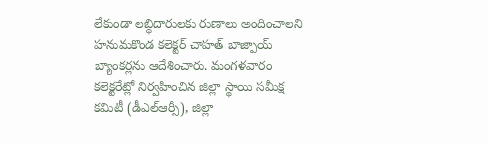లేకుండా లబ్ధిదారులకు రుణాలు అందించాలని హనుమకొండ కలెక్టర్ చాహత్ బాజ్పాయ్ బ్యాంకర్లను ఆదేశించారు. మంగళవారం కలెక్టరేట్లో నిర్వహించిన జిల్లా స్థాయి సమీక్ష కమిటీ (డీఎల్ఆర్సీ), జిల్లా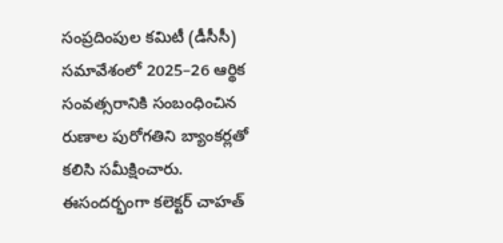సంప్రదింపుల కమిటీ (డీసీసీ) సమావేశంలో 2025–26 ఆర్థిక సంవత్సరానికి సంబంధించిన రుణాల పురోగతిని బ్యాంకర్లతో కలిసి సమీక్షించారు. ఈసందర్భంగా కలెక్టర్ చాహత్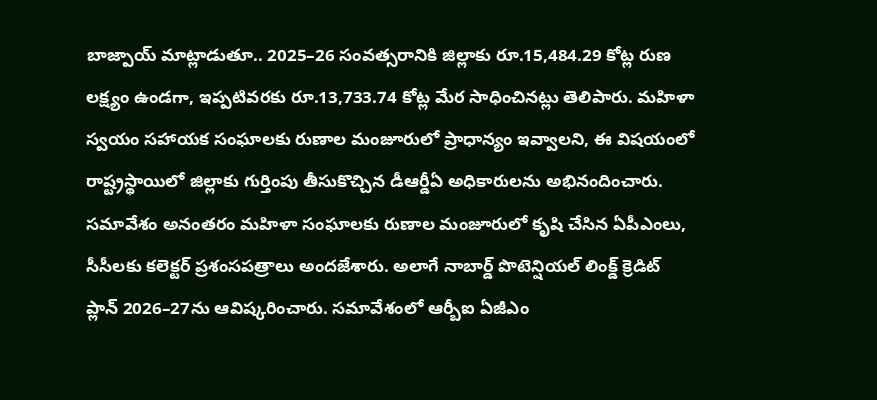బాజ్పాయ్ మాట్లాడుతూ.. 2025–26 సంవత్సరానికి జిల్లాకు రూ.15,484.29 కోట్ల రుణ లక్ష్యం ఉండగా, ఇప్పటివరకు రూ.13,733.74 కోట్ల మేర సాధించినట్లు తెలిపారు. మహిళా స్వయం సహాయక సంఘాలకు రుణాల మంజూరులో ప్రాధాన్యం ఇవ్వాలని, ఈ విషయంలో రాష్ట్రస్థాయిలో జిల్లాకు గుర్తింపు తీసుకొచ్చిన డీఆర్డీఏ అధికారులను అభినందించారు. సమావేశం అనంతరం మహిళా సంఘాలకు రుణాల మంజూరులో కృషి చేసిన ఏపీఎంలు, సీసీలకు కలెక్టర్ ప్రశంసపత్రాలు అందజేశారు. అలాగే నాబార్డ్ పొటెన్షియల్ లింక్డ్ క్రెడిట్ ప్లాన్ 2026–27ను ఆవిష్కరించారు. సమావేశంలో ఆర్బీఐ ఏజీఎం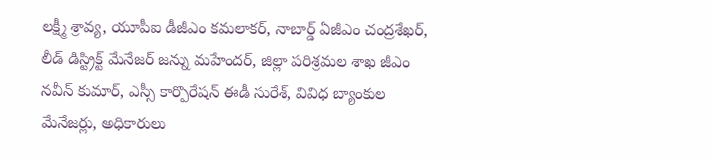లక్ష్మీ శ్రావ్య, యూపీఐ డీజీఎం కమలాకర్, నాబార్డ్ ఏజీఎం చంద్రశేఖర్, లీడ్ డిస్ట్రిక్ట్ మేనేజర్ జన్ను మహేందర్, జిల్లా పరిశ్రమల శాఖ జీఎం నవీన్ కుమార్, ఎస్సీ కార్పొరేషన్ ఈడీ సురేశ్, వివిధ బ్యాంకుల మేనేజర్లు, అధికారులు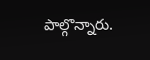పాల్గొన్నారు.